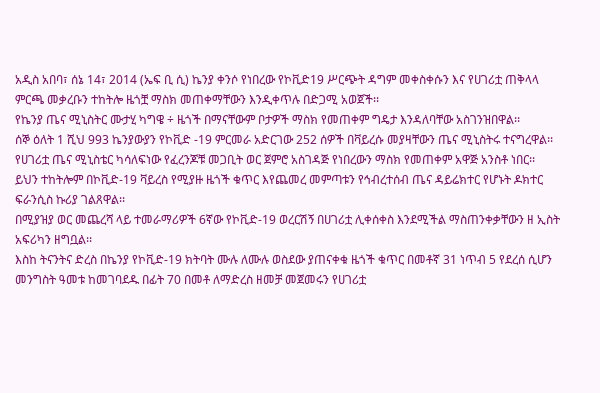አዲስ አበባ፣ ሰኔ 14፣ 2014 (ኤፍ ቢ ሲ) ኬንያ ቀንሶ የነበረው የኮቪድ19 ሥርጭት ዳግም መቀስቀሱን እና የሀገሪቷ ጠቅላላ ምርጫ መቃረቡን ተከትሎ ዜጎቿ ማስክ መጠቀማቸውን እንዲቀጥሉ በድጋሚ አወጀች፡፡
የኬንያ ጤና ሚኒስትር ሙታሂ ካግዌ ÷ ዜጎች በማናቸውም ቦታዎች ማስክ የመጠቀም ግዴታ እንዳለባቸው አስገንዝበዋል፡፡
ሰኞ ዕለት 1 ሺህ 993 ኬንያውያን የኮቪድ -19 ምርመራ አድርገው 252 ሰዎች በቫይረሱ መያዛቸውን ጤና ሚኒስትሩ ተናግረዋል፡፡
የሀገሪቷ ጤና ሚኒስቴር ካሳለፍነው የፈረንጆቹ መጋቢት ወር ጀምሮ አስገዳጅ የነበረውን ማስክ የመጠቀም አዋጅ አንስቶ ነበር፡፡
ይህን ተከትሎም በኮቪድ-19 ቫይረስ የሚያዙ ዜጎች ቁጥር እየጨመረ መምጣቱን የኅብረተሰብ ጤና ዳይሬክተር የሆኑት ዶክተር ፍራንሲስ ኩሪያ ገልጸዋል፡፡
በሚያዝያ ወር መጨረሻ ላይ ተመራማሪዎች 6ኛው የኮቪድ-19 ወረርሽኝ በሀገሪቷ ሊቀሰቀስ እንደሚችል ማስጠንቀቃቸውን ዘ ኢስት አፍሪካን ዘግቧል፡፡
እስከ ትናንትና ድረስ በኬንያ የኮቪድ-19 ክትባት ሙሉ ለሙሉ ወስደው ያጠናቀቁ ዜጎች ቁጥር በመቶኛ 31 ነጥብ 5 የደረሰ ሲሆን መንግስት ዓመቱ ከመገባደዱ በፊት 70 በመቶ ለማድረስ ዘመቻ መጀመሩን የሀገሪቷ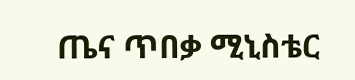ጤና ጥበቃ ሚኒስቴር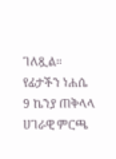ገለጿል።
የፊታችን ነሐሴ 9 ኬንያ ጠቅላላ ሀገራዊ ምርጫ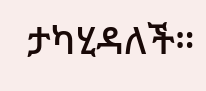ታካሂዳለች።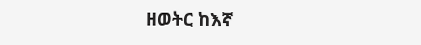ዘወትር ከእኛ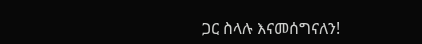ጋር ስላሉ እናመሰግናለን!